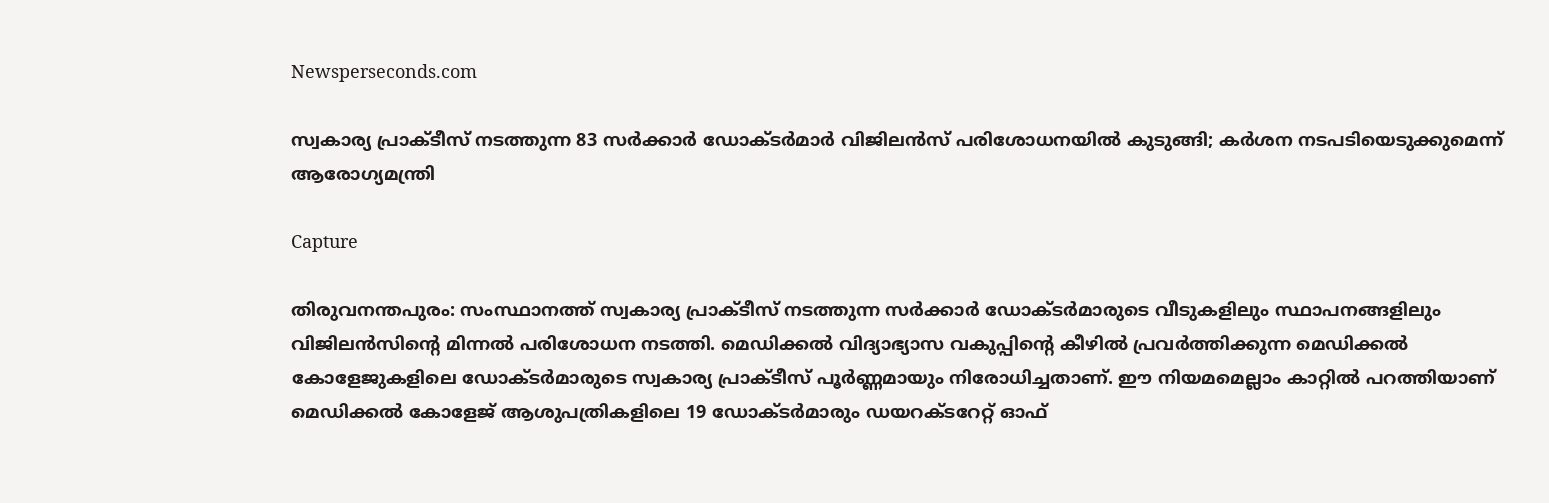Newsperseconds.com

സ്വകാര്യ പ്രാക്ടീസ് നടത്തുന്ന 83 സര്‍ക്കാര്‍ ഡോക്ടര്‍മാര്‍ വിജിലന്‍സ് പരിശോധനയില്‍ കുടുങ്ങി; കര്‍ശന നടപടിയെടുക്കുമെന്ന് ആരോഗ്യമന്ത്രി

Capture

തിരുവനന്തപുരം: സംസ്ഥാനത്ത് സ്വകാര്യ പ്രാക്ടീസ് നടത്തുന്ന സര്‍ക്കാര്‍ ഡോക്ടര്‍മാരുടെ വീടുകളിലും സ്ഥാപനങ്ങളിലും വിജിലന്‍സിന്റെ മിന്നല്‍ പരിശോധന നടത്തി. മെഡിക്കല്‍ വിദ്യാഭ്യാസ വകുപ്പിന്റെ കീഴില്‍ പ്രവര്‍ത്തിക്കുന്ന മെഡിക്കല്‍ കോളേജുകളിലെ ഡോക്ടര്‍മാരുടെ സ്വകാര്യ പ്രാക്ടീസ് പൂര്‍ണ്ണമായും നിരോധിച്ചതാണ്. ഈ നിയമമെല്ലാം കാറ്റില്‍ പറത്തിയാണ് മെഡിക്കല്‍ കോളേജ് ആശുപത്രികളിലെ 19 ഡോക്ടര്‍മാരും ഡയറക്ടറേറ്റ് ഓഫ്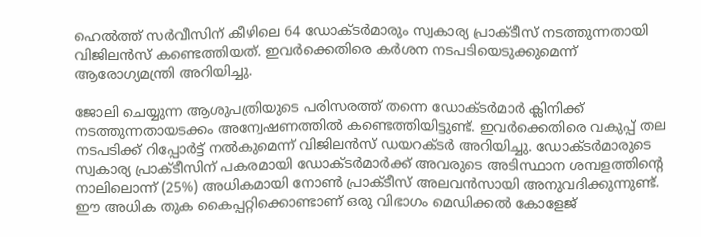ഹെല്‍ത്ത് സര്‍വീസിന് കീഴിലെ 64 ഡോക്ടര്‍മാരും സ്വകാര്യ പ്രാക്ടീസ് നടത്തുന്നതായി വിജിലന്‍സ് കണ്ടെത്തിയത്. ഇവര്‍ക്കെതിരെ കര്‍ശന നടപടിയെടുക്കുമെന്ന് ആരോഗ്യമന്ത്രി അറിയിച്ചു.

ജോലി ചെയ്യുന്ന ആശുപത്രിയുടെ പരിസരത്ത് തന്നെ ഡോക്ടര്‍മാര്‍ ക്ലിനിക്ക് നടത്തുന്നതായടക്കം അന്വേഷണത്തില്‍ കണ്ടെത്തിയിട്ടുണ്ട്. ഇവര്‍ക്കെതിരെ വകുപ്പ് തല നടപടിക്ക് റിപ്പോര്‍ട്ട് നല്‍കുമെന്ന് വിജിലന്‍സ് ഡയറക്ടര്‍ അറിയിച്ചു. ഡോക്ടര്‍മാരുടെ സ്വകാര്യ പ്രാക്ടീസിന് പകരമായി ഡോക്ടര്‍മാര്‍ക്ക് അവരുടെ അടിസ്ഥാന ശമ്പളത്തിന്റെ നാലിലൊന്ന് (25%) അധികമായി നോണ്‍ പ്രാക്ടീസ് അലവന്‍സായി അനുവദിക്കുന്നുണ്ട്. ഈ അധിക തുക കൈപ്പറ്റിക്കൊണ്ടാണ് ഒരു വിഭാഗം മെഡിക്കല്‍ കോളേജ്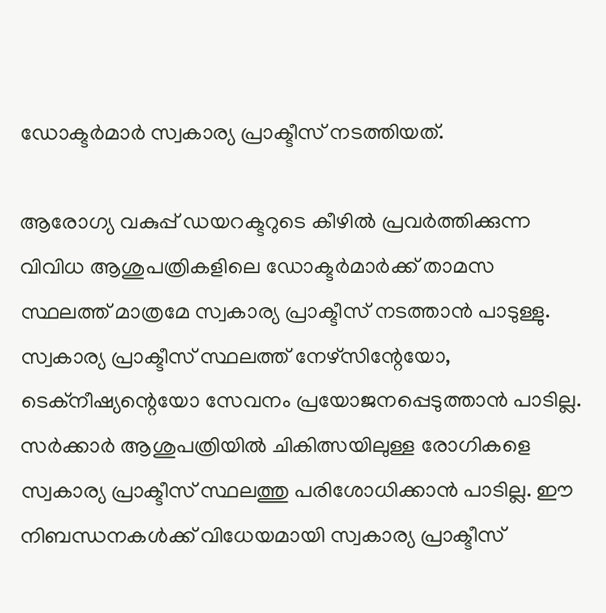ഡോക്ടര്‍മാര്‍ സ്വകാര്യ പ്രാക്ടീസ് നടത്തിയത്.

ആരോഗ്യ വകുപ്പ് ഡയറക്ടറുടെ കീഴില്‍ പ്രവര്‍ത്തിക്കുന്ന വിവിധ ആശുപത്രികളിലെ ഡോക്ടര്‍മാര്‍ക്ക് താമസ സ്ഥലത്ത് മാത്രമേ സ്വകാര്യ പ്രാക്ടീസ് നടത്താന്‍ പാടുള്ളു. സ്വകാര്യ പ്രാക്ടീസ് സ്ഥലത്ത് നേഴ്‌സിന്റേയോ, ടെക്‌നീഷ്യന്റെയോ സേവനം പ്രയോജനപ്പെടുത്താന്‍ പാടില്ല. സര്‍ക്കാര്‍ ആശുപത്രിയില്‍ ചികിത്സയിലുള്ള രോഗികളെ സ്വകാര്യ പ്രാക്ടീസ് സ്ഥലത്തു പരിശോധിക്കാന്‍ പാടില്ല. ഈ നിബന്ധനകള്‍ക്ക് വിധേയമായി സ്വകാര്യ പ്രാക്ടീസ്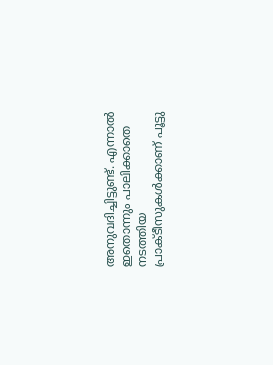അനുവദിച്ചിട്ടുണ്ട്. എന്നാല്‍ ഇതൊന്നും പാലിക്കാതെ നടത്തിയ പ്രാക്ടീസുകള്‍ക്കാണ് പൂട്ടു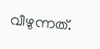വീഴുന്നത്.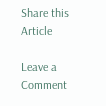Share this Article

Leave a Comment